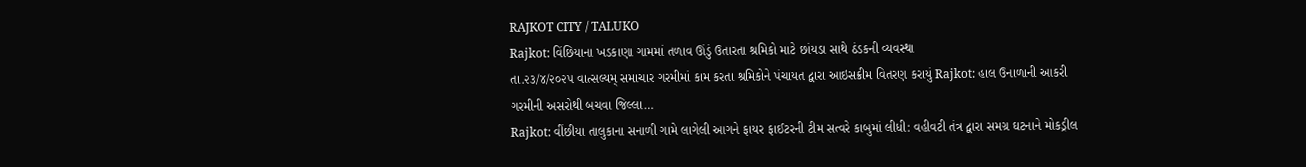RAJKOT CITY / TALUKO
Rajkot: વિંછિયાના ખડકાણા ગામમાં તળાવ ઊંડું ઉતારતા શ્રમિકો માટે છાંયડા સાથે ઠંડકની વ્યવસ્થા
તા.૨૩/૪/૨૦૨૫ વાત્સલ્યમ્ સમાચાર ગરમીમાં કામ કરતા શ્રમિકોને પંચાયત દ્વારા આઇસક્રીમ વિતરણ કરાયું Rajkot: હાલ ઉનાળાની આકરી ગરમીની અસરોથી બચવા જિલ્લા…
Rajkot: વીંછીયા તાલુકાના સનાળી ગામે લાગેલી આગને ફાયર ફાઈટરની ટીમ સત્વરે કાબુમાં લીધી: વહીવટી તંત્ર દ્વારા સમગ્ર ઘટનાને મોકડ્રીલ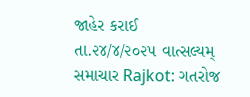જાહેર કરાઈ
તા.૨૪/૪/૨૦૨૫ વાત્સલ્યમ્ સમાચાર Rajkot: ગતરોજ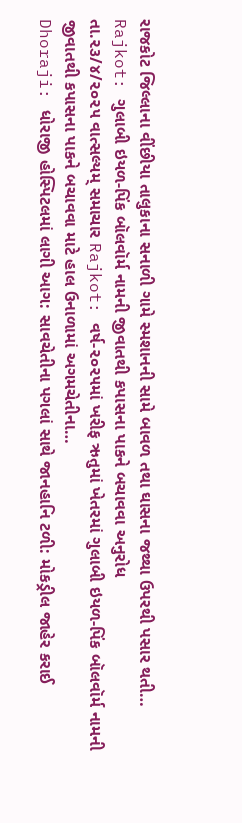રાજકોટ જિલ્લાના વીંછીયા તાલુકાના સનાળી ગામે સ્મશાનની સામે બાવળ તથા ઘાસના જથ્થા ઉપરથી પસાર થતી…
Rajkot: ગુલાબી ઇયળ-પિંક બૉલવૉર્મ નામની જીવાતથી કપાસના પાકને બચાવવા અનુરોધ
તા.૨૩/૪/૨૦૨૫ વાત્સલ્યમ્ સમાચાર Rajkot: વર્ષ-૨૦૨૫માં ખરીફ ઋતુમાં ખેતરમાં ગુલાબી ઇયળ-પિંક બૉલવૉર્મ નામની જીવાતથી કપાસના પાકને બચાવવા માટે હાલ ઉનાળામાં અગમચેતીના…
Dhoraji: ધોરાજી હોસ્પિટલમાં લાગી આગ: સાવચેતીના પગલાં સાથે જાનહાનિ ટળી: મોકડ્રીલ જાહેર કરાઈ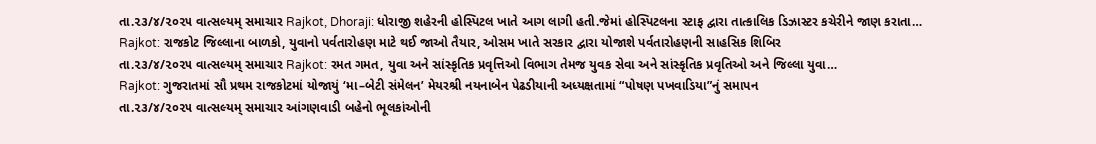તા.૨૩/૪/૨૦૨૫ વાત્સલ્યમ્ સમાચાર Rajkot, Dhoraji: ધોરાજી શહેરની હોસ્પિટલ ખાતે આગ લાગી હતી.જેમાં હોસ્પિટલના સ્ટાફ દ્વારા તાત્કાલિક ડિઝાસ્ટર કચેરીને જાણ કરાતા…
Rajkot: રાજકોટ જિલ્લાના બાળકો, યુવાનો પર્વતારોહણ માટે થઈ જાઓ તૈયાર, ઓસમ ખાતે સરકાર દ્વારા યોજાશે પર્વતારોહણની સાહસિક શિબિર
તા.૨૩/૪/૨૦૨૫ વાત્સલ્યમ્ સમાચાર Rajkot: રમત ગમત, યુવા અને સાંસ્કૃતિક પ્રવૃત્તિઓ વિભાગ તેમજ યુવક સેવા અને સાંસ્કૃતિક પ્રવૃતિઓ અને જિલ્લા યુવા…
Rajkot: ગુજરાતમાં સૌ પ્રથમ રાજકોટમાં યોજાયું ‘મા–બેટી સંમેલન’ મેયરશ્રી નયનાબેન પેઢડીયાની અધ્યક્ષતામાં “પોષણ પખવાડિયા”નું સમાપન
તા.૨૩/૪/૨૦૨૫ વાત્સલ્યમ્ સમાચાર આંગણવાડી બહેનો ભૂલકાંઓની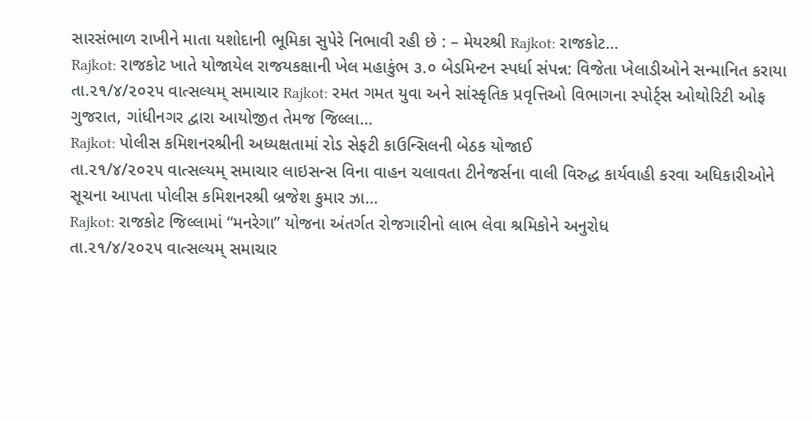સારસંભાળ રાખીને માતા યશોદાની ભૂમિકા સુપેરે નિભાવી રહી છે : – મેયરશ્રી Rajkot: રાજકોટ…
Rajkot: રાજકોટ ખાતે યોજાયેલ રાજયકક્ષાની ખેલ મહાકુંભ ૩.૦ બેડમિન્ટન સ્પર્ધા સંપન્ન: વિજેતા ખેલાડીઓને સન્માનિત કરાયા
તા.૨૧/૪/૨૦૨૫ વાત્સલ્યમ્ સમાચાર Rajkot: રમત ગમત યુવા અને સાંસ્કૃતિક પ્રવૃત્તિઓ વિભાગના સ્પોર્ટ્સ ઓથોરિટી ઓફ ગુજરાત, ગાંધીનગર દ્વારા આયોજીત તેમજ જિલ્લા…
Rajkot: પોલીસ કમિશનરશ્રીની અધ્યક્ષતામાં રોડ સેફટી કાઉન્સિલની બેઠક યોજાઈ
તા.૨૧/૪/૨૦૨૫ વાત્સલ્યમ્ સમાચાર લાઇસન્સ વિના વાહન ચલાવતા ટીનેજર્સના વાલી વિરુદ્ધ કાર્યવાહી કરવા અધિકારીઓને સૂચના આપતા પોલીસ કમિશનરશ્રી બ્રજેશ કુમાર ઝા…
Rajkot: રાજકોટ જિલ્લામાં “મનરેગા” યોજના અંતર્ગત રોજગારીનો લાભ લેવા શ્રમિકોને અનુરોધ
તા.૨૧/૪/૨૦૨૫ વાત્સલ્યમ્ સમાચાર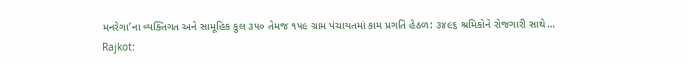મનરેગા’ના વ્યક્તિગત અને સામૂહિક કુલ ૩૫૦ તેમજ ૧૫૯ ગ્રામ પંચાયતમાં કામ પ્રગતિ હેઠળ: ૩૪૯૬ શ્રમિકોને રોજગારી સાથે…
Rajkot: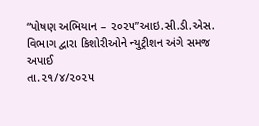“પોષણ અભિયાન – ૨૦૨૫”આઇ.સી.ડી.એસ. વિભાગ દ્વારા કિશોરીઓને ન્યુટ્રીશન અંગે સમજ અપાઈ
તા.૨૧/૪/૨૦૨૫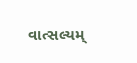વાત્સલ્યમ્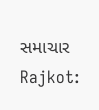સમાચાર Rajkot: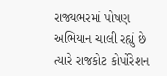રાજ્યભરમાં પોષણ અભિયાન ચાલી રહ્યું છે ત્યારે રાજકોટ કોર્પોરેશન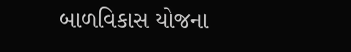બાળવિકાસ યોજના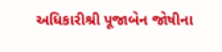અધિકારીશ્રી પૂજાબેન જોષીના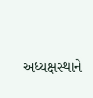અધ્યક્ષસ્થાને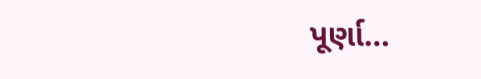પૂર્ણા…